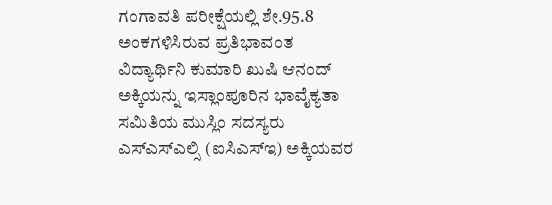ಗಂಗಾವತಿ ಪರೀಕ್ಷೆಯಲ್ಲಿ ಶೇ.95.8 ಅಂಕಗಳಿಸಿರುವ ಪ್ರತಿಭಾವಂತ ವಿದ್ಯಾರ್ಥಿನಿ ಕುಮಾರಿ ಖುಷಿ ಆನಂದ್ ಅಕ್ಕಿಯನ್ನು ಇಸ್ಲಾಂಪೂರಿನ ಭಾವೈಕ್ಯತಾ ಸಮಿತಿಯ ಮುಸ್ಲಿಂ ಸದಸ್ಯರು
ಎಸ್ಎಸ್ಎಲ್ಸಿ (ಐಸಿಎಸ್ಇ) ಅಕ್ಕಿಯವರ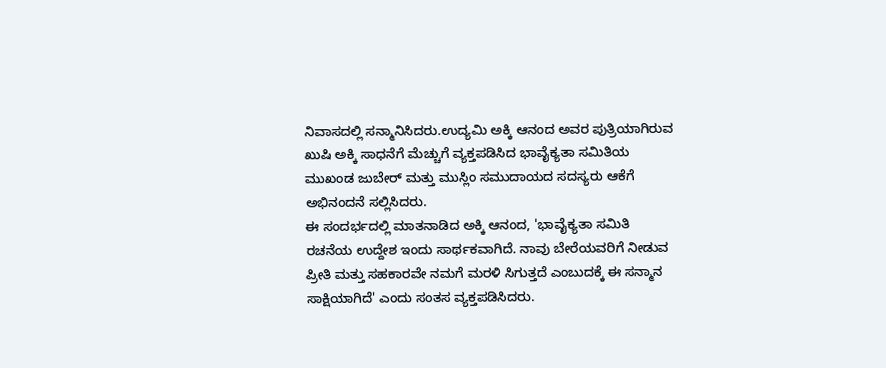ನಿವಾಸದಲ್ಲಿ ಸನ್ಮಾನಿಸಿದರು.ಉದ್ಯಮಿ ಅಕ್ಕಿ ಆನಂದ ಅವರ ಪುತ್ರಿಯಾಗಿರುವ ಖುಷಿ ಅಕ್ಕಿ ಸಾಧನೆಗೆ ಮೆಚ್ಚುಗೆ ವ್ಯಕ್ತಪಡಿಸಿದ ಭಾವೈಕ್ಯತಾ ಸಮಿತಿಯ ಮುಖಂಡ ಜುಬೇರ್ ಮತ್ತು ಮುಸ್ಲಿಂ ಸಮುದಾಯದ ಸದಸ್ಯರು ಆಕೆಗೆ ಅಭಿನಂದನೆ ಸಲ್ಲಿಸಿದರು.
ಈ ಸಂದರ್ಭದಲ್ಲಿ ಮಾತನಾಡಿದ ಅಕ್ಕಿ ಆನಂದ, 'ಭಾವೈಕ್ಯತಾ ಸಮಿತಿ ರಚನೆಯ ಉದ್ದೇಶ ಇಂದು ಸಾರ್ಥಕವಾಗಿದೆ. ನಾವು ಬೇರೆಯವರಿಗೆ ನೀಡುವ ಪ್ರೀತಿ ಮತ್ತು ಸಹಕಾರವೇ ನಮಗೆ ಮರಳಿ ಸಿಗುತ್ತದೆ ಎಂಬುದಕ್ಕೆ ಈ ಸನ್ಮಾನ ಸಾಕ್ಷಿಯಾಗಿದೆ' ಎಂದು ಸಂತಸ ವ್ಯಕ್ತಪಡಿಸಿದರು.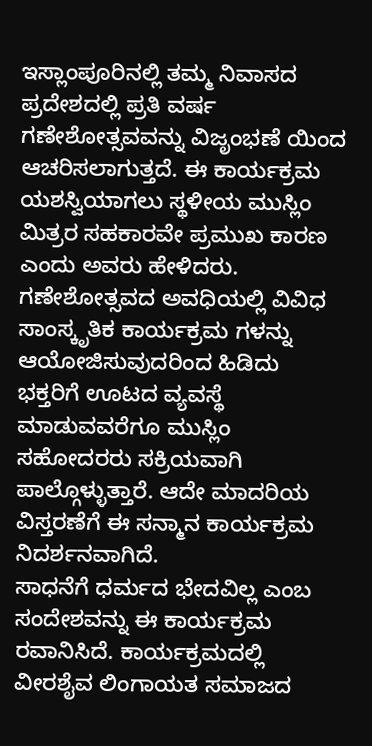ಇಸ್ಲಾಂಪೂರಿನಲ್ಲಿ ತಮ್ಮ ನಿವಾಸದ ಪ್ರದೇಶದಲ್ಲಿ ಪ್ರತಿ ವರ್ಷ ಗಣೇಶೋತ್ಸವವನ್ನು ವಿಜೃಂಭಣೆ ಯಿಂದ ಆಚರಿಸಲಾಗುತ್ತದೆ. ಈ ಕಾರ್ಯಕ್ರಮ ಯಶಸ್ವಿಯಾಗಲು ಸ್ಥಳೀಯ ಮುಸ್ಲಿಂ ಮಿತ್ರರ ಸಹಕಾರವೇ ಪ್ರಮುಖ ಕಾರಣ ಎಂದು ಅವರು ಹೇಳಿದರು. ಗಣೇಶೋತ್ಸವದ ಅವಧಿಯಲ್ಲಿ ವಿವಿಧ ಸಾಂಸ್ಕೃತಿಕ ಕಾರ್ಯಕ್ರಮ ಗಳನ್ನು ಆಯೋಜಿಸುವುದರಿಂದ ಹಿಡಿದು ಭಕ್ತರಿಗೆ ಊಟದ ವ್ಯವಸ್ಥೆ ಮಾಡುವವರೆಗೂ ಮುಸ್ಲಿಂ ಸಹೋದರರು ಸಕ್ರಿಯವಾಗಿ ಪಾಲ್ಗೊಳ್ಳುತ್ತಾರೆ. ಆದೇ ಮಾದರಿಯ ವಿಸ್ತರಣೆಗೆ ಈ ಸನ್ಮಾನ ಕಾರ್ಯಕ್ರಮ ನಿದರ್ಶನವಾಗಿದೆ.
ಸಾಧನೆಗೆ ಧರ್ಮದ ಭೇದವಿಲ್ಲ ಎಂಬ ಸಂದೇಶವನ್ನು ಈ ಕಾರ್ಯಕ್ರಮ ರವಾನಿಸಿದೆ. ಕಾರ್ಯಕ್ರಮದಲ್ಲಿ ವೀರಶೈವ ಲಿಂಗಾಯತ ಸಮಾಜದ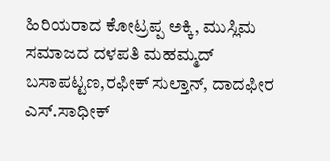ಹಿರಿಯರಾದ ಕೋಟ್ರಪ್ಪ ಅಕ್ಕಿ, ಮುಸ್ಲಿಮ ಸಮಾಜದ ದಳಪತಿ ಮಹಮ್ಮದ್ ಬಸಾಪಟ್ಟಣ,ರಫೀಕ್ ಸುಲ್ತಾನ್, ದಾದಫೀರ ಎಸ್.ಸಾಧೀಕ್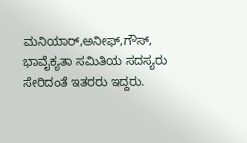ಮನಿಯಾರ್,ಅನೀಫ್,ಗೌಸ್, ಭಾವೈಕ್ಯತಾ ಸಮಿತಿಯ ಸದಸ್ಯರು ಸೇರಿದಂತೆ ಇತರರು ಇದ್ದರು.